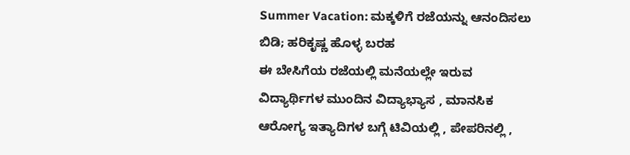Summer Vacation: ಮಕ್ಕಳಿಗೆ ರಜೆಯನ್ನು ಆನಂದಿಸಲು ಬಿಡಿ; ಹರಿಕೃಷ್ಣ ಹೊಳ್ಳ ಬರಹ
ಈ ಬೇಸಿಗೆಯ ರಜೆಯಲ್ಲಿ ಮನೆಯಲ್ಲೇ ಇರುವ ವಿದ್ಯಾರ್ಥಿಗಳ ಮುಂದಿನ ವಿದ್ಯಾಭ್ಯಾಸ , ಮಾನಸಿಕ ಆರೋಗ್ಯ ಇತ್ಯಾದಿಗಳ ಬಗ್ಗೆ ಟಿವಿಯಲ್ಲಿ , ಪೇಪರಿನಲ್ಲಿ ,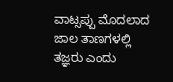ವಾಟ್ಸಪ್ಪು ಮೊದಲಾದ ಜಾಲ ತಾಣಗಳಲ್ಲಿ ತಜ್ಞರು ಎಂದು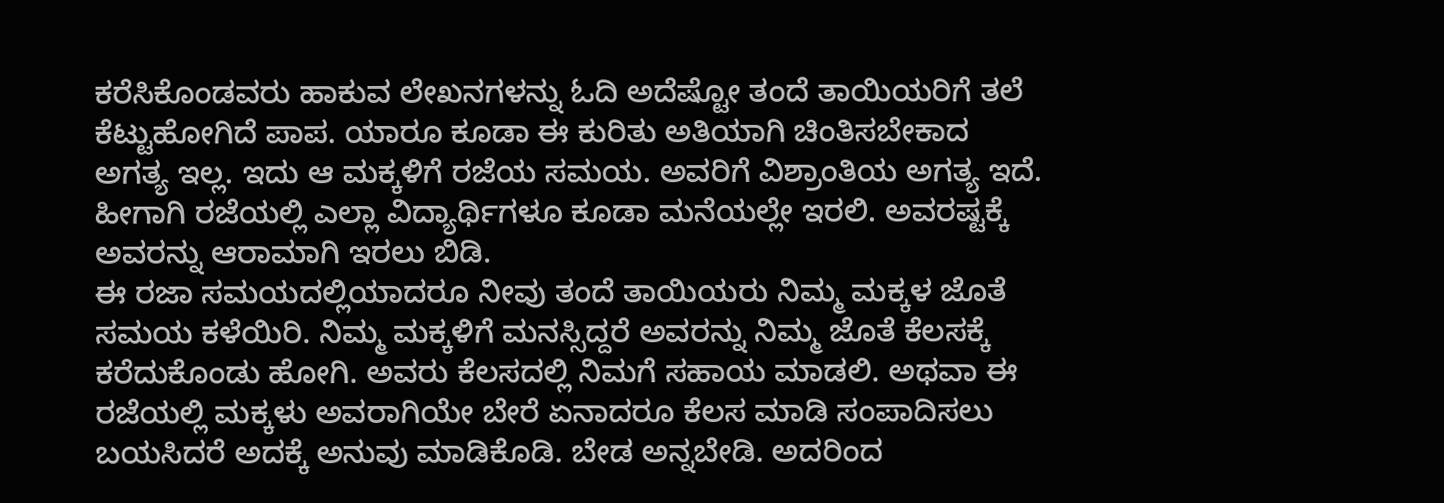ಕರೆಸಿಕೊಂಡವರು ಹಾಕುವ ಲೇಖನಗಳನ್ನು ಓದಿ ಅದೆಷ್ಟೋ ತಂದೆ ತಾಯಿಯರಿಗೆ ತಲೆ ಕೆಟ್ಟುಹೋಗಿದೆ ಪಾಪ. ಯಾರೂ ಕೂಡಾ ಈ ಕುರಿತು ಅತಿಯಾಗಿ ಚಿಂತಿಸಬೇಕಾದ ಅಗತ್ಯ ಇಲ್ಲ. ಇದು ಆ ಮಕ್ಕಳಿಗೆ ರಜೆಯ ಸಮಯ. ಅವರಿಗೆ ವಿಶ್ರಾಂತಿಯ ಅಗತ್ಯ ಇದೆ. ಹೀಗಾಗಿ ರಜೆಯಲ್ಲಿ ಎಲ್ಲಾ ವಿದ್ಯಾರ್ಥಿಗಳೂ ಕೂಡಾ ಮನೆಯಲ್ಲೇ ಇರಲಿ. ಅವರಷ್ಟಕ್ಕೆ ಅವರನ್ನು ಆರಾಮಾಗಿ ಇರಲು ಬಿಡಿ.
ಈ ರಜಾ ಸಮಯದಲ್ಲಿಯಾದರೂ ನೀವು ತಂದೆ ತಾಯಿಯರು ನಿಮ್ಮ ಮಕ್ಕಳ ಜೊತೆ ಸಮಯ ಕಳೆಯಿರಿ. ನಿಮ್ಮ ಮಕ್ಕಳಿಗೆ ಮನಸ್ಸಿದ್ದರೆ ಅವರನ್ನು ನಿಮ್ಮ ಜೊತೆ ಕೆಲಸಕ್ಕೆ ಕರೆದುಕೊಂಡು ಹೋಗಿ. ಅವರು ಕೆಲಸದಲ್ಲಿ ನಿಮಗೆ ಸಹಾಯ ಮಾಡಲಿ. ಅಥವಾ ಈ ರಜೆಯಲ್ಲಿ ಮಕ್ಕಳು ಅವರಾಗಿಯೇ ಬೇರೆ ಏನಾದರೂ ಕೆಲಸ ಮಾಡಿ ಸಂಪಾದಿಸಲು ಬಯಸಿದರೆ ಅದಕ್ಕೆ ಅನುವು ಮಾಡಿಕೊಡಿ. ಬೇಡ ಅನ್ನಬೇಡಿ. ಅದರಿಂದ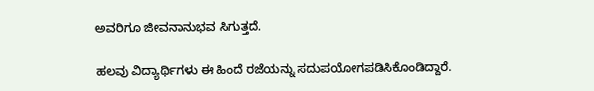ಅವರಿಗೂ ಜೀವನಾನುಭವ ಸಿಗುತ್ತದೆ.

ಹಲವು ವಿದ್ಯಾರ್ಥಿಗಳು ಈ ಹಿಂದೆ ರಜೆಯನ್ನು ಸದುಪಯೋಗಪಡಿಸಿಕೊಂಡಿದ್ದಾರೆ.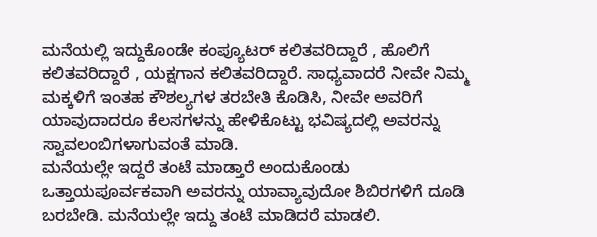ಮನೆಯಲ್ಲಿ ಇದ್ದುಕೊಂಡೇ ಕಂಪ್ಯೂಟರ್ ಕಲಿತವರಿದ್ದಾರೆ , ಹೊಲಿಗೆ ಕಲಿತವರಿದ್ದಾರೆ , ಯಕ್ಷಗಾನ ಕಲಿತವರಿದ್ದಾರೆ. ಸಾಧ್ಯವಾದರೆ ನೀವೇ ನಿಮ್ಮ ಮಕ್ಕಳಿಗೆ ಇಂತಹ ಕೌಶಲ್ಯಗಳ ತರಬೇತಿ ಕೊಡಿಸಿ, ನೀವೇ ಅವರಿಗೆ ಯಾವುದಾದರೂ ಕೆಲಸಗಳನ್ನು ಹೇಳಿಕೊಟ್ಟು ಭವಿಷ್ಯದಲ್ಲಿ ಅವರನ್ನು ಸ್ವಾವಲಂಬಿಗಳಾಗುವಂತೆ ಮಾಡಿ.
ಮನೆಯಲ್ಲೇ ಇದ್ದರೆ ತಂಟೆ ಮಾಡ್ತಾರೆ ಅಂದುಕೊಂಡು ಒತ್ತಾಯಪೂರ್ವಕವಾಗಿ ಅವರನ್ನು ಯಾವ್ಯಾವುದೋ ಶಿಬಿರಗಳಿಗೆ ದೂಡಿ ಬರಬೇಡಿ. ಮನೆಯಲ್ಲೇ ಇದ್ದು ತಂಟೆ ಮಾಡಿದರೆ ಮಾಡಲಿ.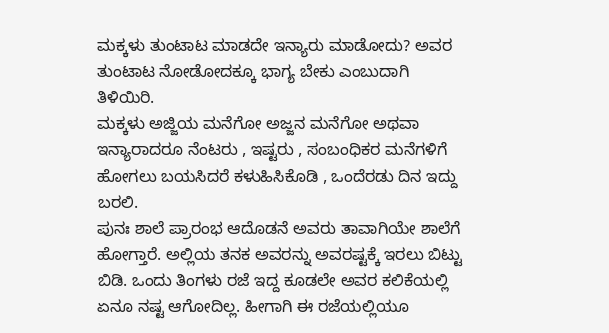ಮಕ್ಕಳು ತುಂಟಾಟ ಮಾಡದೇ ಇನ್ಯಾರು ಮಾಡೋದು? ಅವರ ತುಂಟಾಟ ನೋಡೋದಕ್ಕೂ ಭಾಗ್ಯ ಬೇಕು ಎಂಬುದಾಗಿ ತಿಳಿಯಿರಿ.
ಮಕ್ಕಳು ಅಜ್ಜಿಯ ಮನೆಗೋ ಅಜ್ಜನ ಮನೆಗೋ ಅಥವಾ ಇನ್ಯಾರಾದರೂ ನೆಂಟರು , ಇಷ್ಟರು , ಸಂಬಂಧಿಕರ ಮನೆಗಳಿಗೆ ಹೋಗಲು ಬಯಸಿದರೆ ಕಳುಹಿಸಿಕೊಡಿ , ಒಂದೆರಡು ದಿನ ಇದ್ದು ಬರಲಿ.
ಪುನಃ ಶಾಲೆ ಪ್ರಾರಂಭ ಆದೊಡನೆ ಅವರು ತಾವಾಗಿಯೇ ಶಾಲೆಗೆ ಹೋಗ್ತಾರೆ. ಅಲ್ಲಿಯ ತನಕ ಅವರನ್ನು ಅವರಷ್ಟಕ್ಕೆ ಇರಲು ಬಿಟ್ಟು ಬಿಡಿ. ಒಂದು ತಿಂಗಳು ರಜೆ ಇದ್ದ ಕೂಡಲೇ ಅವರ ಕಲಿಕೆಯಲ್ಲಿ ಏನೂ ನಷ್ಟ ಆಗೋದಿಲ್ಲ. ಹೀಗಾಗಿ ಈ ರಜೆಯಲ್ಲಿಯೂ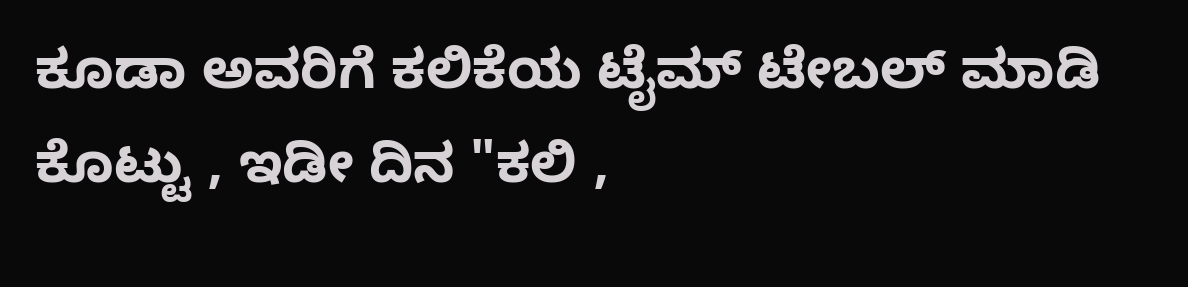ಕೂಡಾ ಅವರಿಗೆ ಕಲಿಕೆಯ ಟೈಮ್ ಟೇಬಲ್ ಮಾಡಿ ಕೊಟ್ಟು , ಇಡೀ ದಿನ "ಕಲಿ ,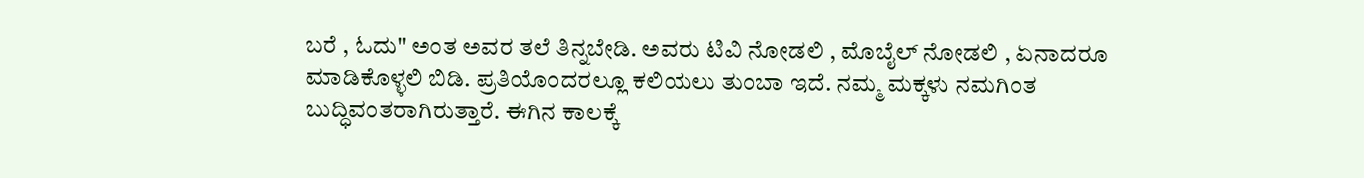ಬರೆ , ಓದು" ಅಂತ ಅವರ ತಲೆ ತಿನ್ನಬೇಡಿ. ಅವರು ಟಿವಿ ನೋಡಲಿ , ಮೊಬೈಲ್ ನೋಡಲಿ , ಏನಾದರೂ ಮಾಡಿಕೊಳ್ಳಲಿ ಬಿಡಿ. ಪ್ರತಿಯೊಂದರಲ್ಲೂ ಕಲಿಯಲು ತುಂಬಾ ಇದೆ. ನಮ್ಮ ಮಕ್ಕಳು ನಮಗಿಂತ ಬುದ್ಧಿವಂತರಾಗಿರುತ್ತಾರೆ. ಈಗಿನ ಕಾಲಕ್ಕೆ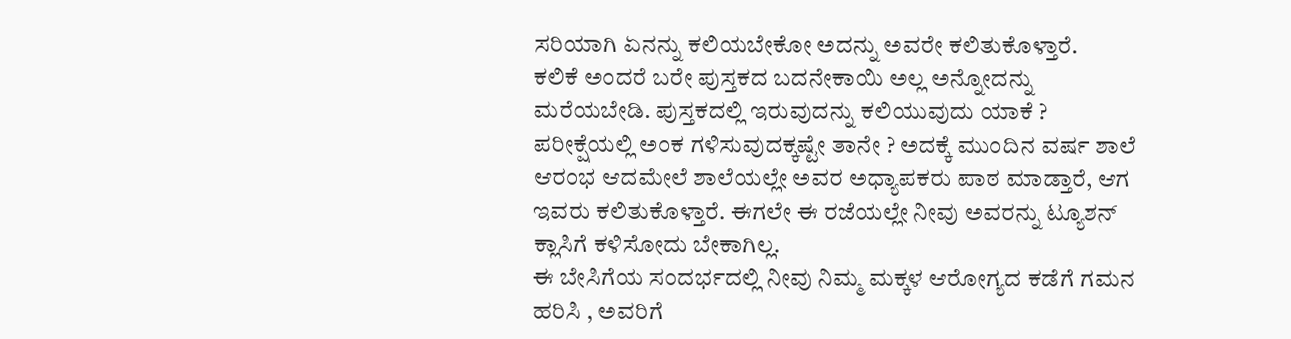ಸರಿಯಾಗಿ ಏನನ್ನು ಕಲಿಯಬೇಕೋ ಅದನ್ನು ಅವರೇ ಕಲಿತುಕೊಳ್ತಾರೆ.
ಕಲಿಕೆ ಅಂದರೆ ಬರೇ ಪುಸ್ತಕದ ಬದನೇಕಾಯಿ ಅಲ್ಲ ಅನ್ನೋದನ್ನು ಮರೆಯಬೇಡಿ. ಪುಸ್ತಕದಲ್ಲಿ ಇರುವುದನ್ನು ಕಲಿಯುವುದು ಯಾಕೆ ? ಪರೀಕ್ಷೆಯಲ್ಲಿ ಅಂಕ ಗಳಿಸುವುದಕ್ಕಷ್ಟೇ ತಾನೇ ? ಅದಕ್ಕೆ ಮುಂದಿನ ವರ್ಷ ಶಾಲೆ ಆರಂಭ ಆದಮೇಲೆ ಶಾಲೆಯಲ್ಲೇ ಅವರ ಅಧ್ಯಾಪಕರು ಪಾಠ ಮಾಡ್ತಾರೆ, ಆಗ ಇವರು ಕಲಿತುಕೊಳ್ತಾರೆ. ಈಗಲೇ ಈ ರಜೆಯಲ್ಲೇ ನೀವು ಅವರನ್ನು ಟ್ಯೂಶನ್ ಕ್ಲಾಸಿಗೆ ಕಳಿಸೋದು ಬೇಕಾಗಿಲ್ಲ.
ಈ ಬೇಸಿಗೆಯ ಸಂದರ್ಭದಲ್ಲಿ ನೀವು ನಿಮ್ಮ ಮಕ್ಕಳ ಆರೋಗ್ಯದ ಕಡೆಗೆ ಗಮನ ಹರಿಸಿ , ಅವರಿಗೆ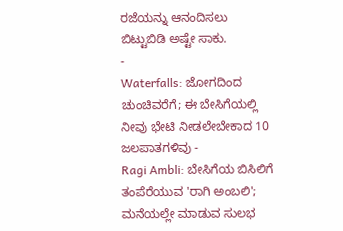ರಜೆಯನ್ನು ಆನಂದಿಸಲು ಬಿಟ್ಟುಬಿಡಿ ಅಷ್ಟೇ ಸಾಕು.
-
Waterfalls: ಜೋಗದಿಂದ ಚುಂಚಿವರೆಗೆ; ಈ ಬೇಸಿಗೆಯಲ್ಲಿ ನೀವು ಭೇಟಿ ನೀಡಲೇಬೇಕಾದ 10 ಜಲಪಾತಗಳಿವು -
Ragi Ambli: ಬೇಸಿಗೆಯ ಬಿಸಿಲಿಗೆ ತಂಪೆರೆಯುವ 'ರಾಗಿ ಅಂಬಲಿ'; ಮನೆಯಲ್ಲೇ ಮಾಡುವ ಸುಲಭ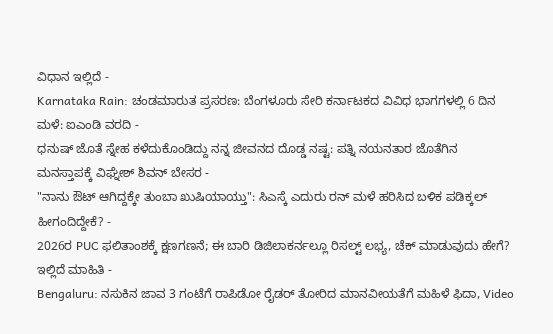ವಿಧಾನ ಇಲ್ಲಿದೆ -
Karnataka Rain: ಚಂಡಮಾರುತ ಪ್ರಸರಣ: ಬೆಂಗಳೂರು ಸೇರಿ ಕರ್ನಾಟಕದ ವಿವಿಧ ಭಾಗಗಳಲ್ಲಿ 6 ದಿನ ಮಳೆ: ಐಎಂಡಿ ವರದಿ -
ಧನುಷ್ ಜೊತೆ ಸ್ನೇಹ ಕಳೆದುಕೊಂಡಿದ್ದು ನನ್ನ ಜೀವನದ ದೊಡ್ಡ ನಷ್ಟ: ಪತ್ನಿ ನಯನತಾರ ಜೊತೆಗಿನ ಮನಸ್ತಾಪಕ್ಕೆ ವಿಘ್ನೇಶ್ ಶಿವನ್ ಬೇಸರ -
"ನಾನು ಔಟ್ ಆಗಿದ್ದಕ್ಕೇ ತುಂಬಾ ಖುಷಿಯಾಯ್ತು": ಸಿಎಸ್ಕೆ ಎದುರು ರನ್ ಮಳೆ ಹರಿಸಿದ ಬಳಿಕ ಪಡಿಕ್ಕಲ್ ಹೀಗಂದಿದ್ದೇಕೆ? -
2026ರ PUC ಫಲಿತಾಂಶಕ್ಕೆ ಕ್ಷಣಗಣನೆ; ಈ ಬಾರಿ ಡಿಜಿಲಾಕರ್ನಲ್ಲೂ ರಿಸಲ್ಟ್ ಲಭ್ಯ, ಚೆಕ್ ಮಾಡುವುದು ಹೇಗೆ? ಇಲ್ಲಿದೆ ಮಾಹಿತಿ -
Bengaluru: ನಸುಕಿನ ಜಾವ 3 ಗಂಟೆಗೆ ರಾಪಿಡೋ ರೈಡರ್ ತೋರಿದ ಮಾನವೀಯತೆಗೆ ಮಹಿಳೆ ಫಿದಾ, Video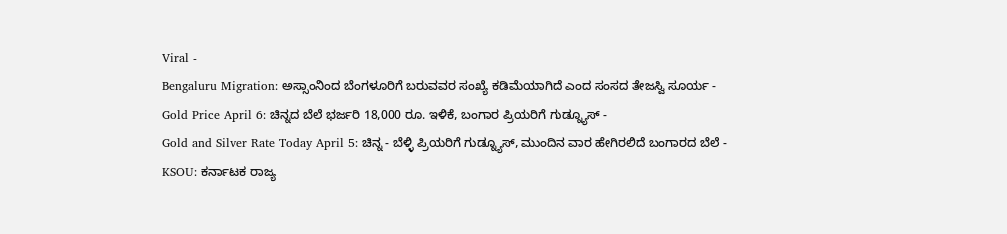Viral -
Bengaluru Migration: ಅಸ್ಸಾಂನಿಂದ ಬೆಂಗಳೂರಿಗೆ ಬರುವವರ ಸಂಖ್ಯೆ ಕಡಿಮೆಯಾಗಿದೆ ಎಂದ ಸಂಸದ ತೇಜಸ್ವಿ ಸೂರ್ಯ -
Gold Price April 6: ಚಿನ್ನದ ಬೆಲೆ ಭರ್ಜರಿ 18,000 ರೂ. ಇಳಿಕೆ, ಬಂಗಾರ ಪ್ರಿಯರಿಗೆ ಗುಡ್ನ್ಯೂಸ್ -
Gold and Silver Rate Today April 5: ಚಿನ್ನ - ಬೆಳ್ಳಿ ಪ್ರಿಯರಿಗೆ ಗುಡ್ನ್ಯೂಸ್, ಮುಂದಿನ ವಾರ ಹೇಗಿರಲಿದೆ ಬಂಗಾರದ ಬೆಲೆ -
KSOU: ಕರ್ನಾಟಕ ರಾಜ್ಯ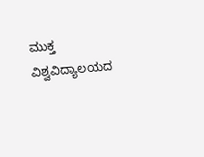ಮುಕ್ತ ವಿಶ್ವವಿದ್ಯಾಲಯದ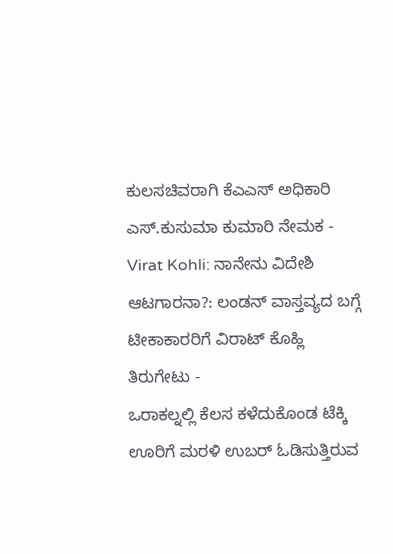ಕುಲಸಚಿವರಾಗಿ ಕೆಎಎಸ್ ಅಧಿಕಾರಿ ಎಸ್.ಕುಸುಮಾ ಕುಮಾರಿ ನೇಮಕ -
Virat Kohli: ನಾನೇನು ವಿದೇಶಿ ಆಟಗಾರನಾ?: ಲಂಡನ್ ವಾಸ್ತವ್ಯದ ಬಗ್ಗೆ ಟೀಕಾಕಾರರಿಗೆ ವಿರಾಟ್ ಕೊಹ್ಲಿ ತಿರುಗೇಟು -
ಒರಾಕಲ್ನಲ್ಲಿ ಕೆಲಸ ಕಳೆದುಕೊಂಡ ಟೆಕ್ಕಿ ಊರಿಗೆ ಮರಳಿ ಉಬರ್ ಓಡಿಸುತ್ತಿರುವ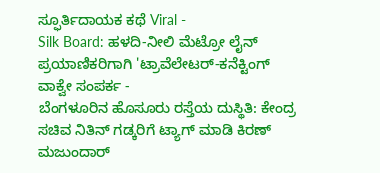ಸ್ಫೂರ್ತಿದಾಯಕ ಕಥೆ Viral -
Silk Board: ಹಳದಿ-ನೀಲಿ ಮೆಟ್ರೋ ಲೈನ್ ಪ್ರಯಾಣಿಕರಿಗಾಗಿ 'ಟ್ರಾವೆಲೇಟರ್-ಕನೆಕ್ಟಿಂಗ್ ವಾಕ್ವೇ ಸಂಪರ್ಕ -
ಬೆಂಗಳೂರಿನ ಹೊಸೂರು ರಸ್ತೆಯ ದುಸ್ಥಿತಿ: ಕೇಂದ್ರ ಸಚಿವ ನಿತಿನ್ ಗಡ್ಕರಿಗೆ ಟ್ಯಾಗ್ ಮಾಡಿ ಕಿರಣ್ ಮಜುಂದಾರ್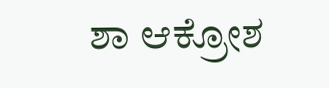ಶಾ ಆಕ್ರೋಶ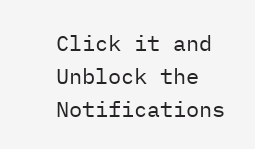Click it and Unblock the Notifications